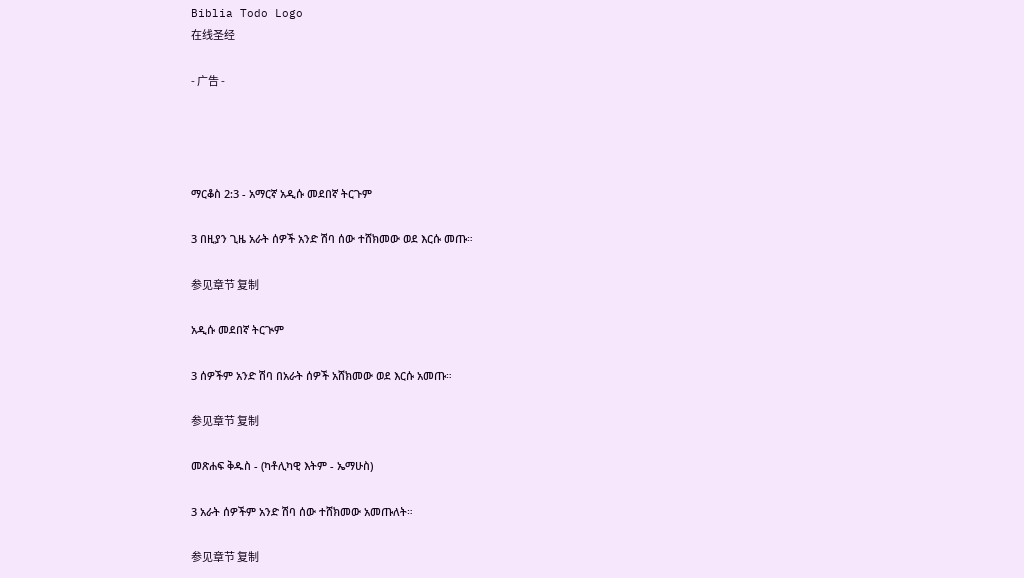Biblia Todo Logo
在线圣经

- 广告 -




ማርቆስ 2:3 - አማርኛ አዲሱ መደበኛ ትርጉም

3 በዚያን ጊዜ አራት ሰዎች አንድ ሽባ ሰው ተሸክመው ወደ እርሱ መጡ።

参见章节 复制

አዲሱ መደበኛ ትርጒም

3 ሰዎችም አንድ ሽባ በአራት ሰዎች አሸክመው ወደ እርሱ አመጡ።

参见章节 复制

መጽሐፍ ቅዱስ - (ካቶሊካዊ እትም - ኤማሁስ)

3 አራት ሰዎችም አንድ ሽባ ሰው ተሸክመው አመጡለት።

参见章节 复制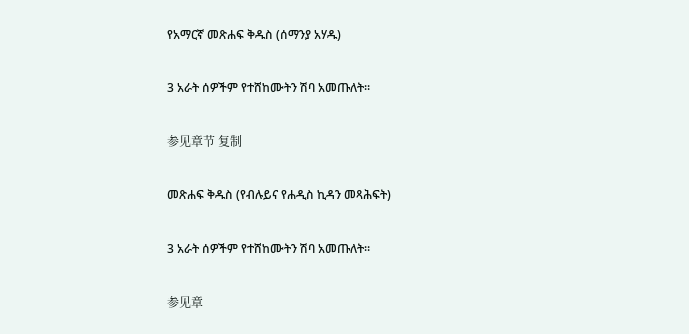የአማርኛ መጽሐፍ ቅዱስ (ሰማንያ አሃዱ)

3 አራት ሰዎችም የተሸከሙትን ሽባ አመጡለት።

参见章节 复制

መጽሐፍ ቅዱስ (የብሉይና የሐዲስ ኪዳን መጻሕፍት)

3 አራት ሰዎችም የተሸከሙትን ሽባ አመጡለት።

参见章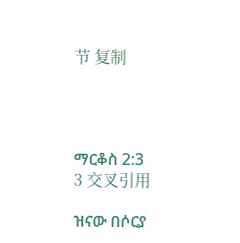节 复制




ማርቆስ 2:3
3 交叉引用

ዝናው በሶርያ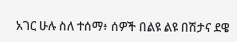አገር ሁሉ ስለ ተሰማ፥ ሰዎች በልዩ ልዩ በሽታና ደዌ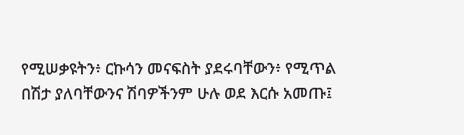የሚሠቃዩትን፥ ርኩሳን መናፍስት ያደሩባቸውን፥ የሚጥል በሽታ ያለባቸውንና ሽባዎችንም ሁሉ ወደ እርሱ አመጡ፤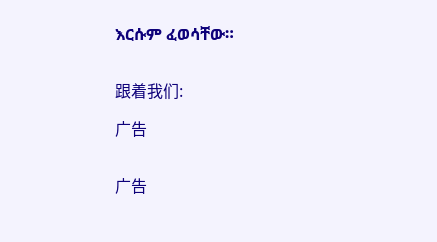እርሱም ፈወሳቸው።


跟着我们:

广告


广告